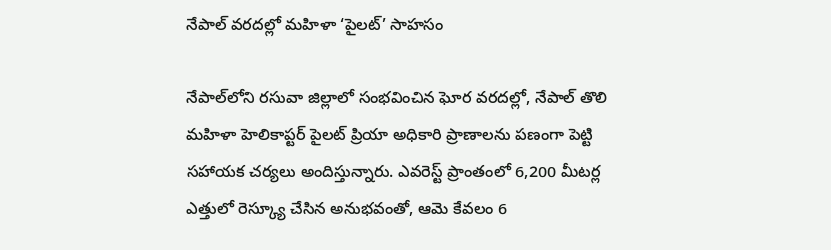నేపాల్ వరదల్లో మహిళా ‘పైలట్’ సాహసం

నేపాల్‌లోని రసువా జిల్లాలో సంభవించిన ఘోర వరదల్లో, నేపాల్ తొలి మహిళా హెలికాప్టర్ పైలట్ ప్రియా అధికారి ప్రాణాలను పణంగా పెట్టి సహాయక చర్యలు అందిస్తున్నారు. ఎవరెస్ట్ ప్రాంతంలో 6,200 మీటర్ల ఎత్తులో రెస్క్యూ చేసిన అనుభవంతో, ఆమె కేవలం 6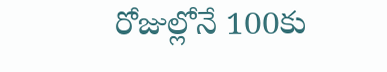రోజుల్లోనే 100కు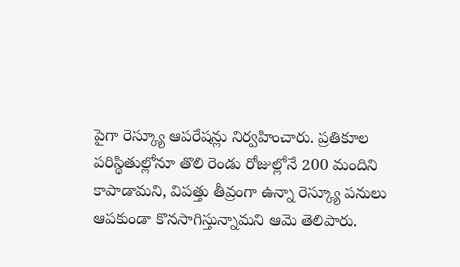పైగా రెస్క్యూ ఆపరేషన్లు నిర్వహించారు. ప్రతికూల పరిస్థితుల్లోనూ తొలి రెండు రోజుల్లోనే 200 మందిని కాపాడామని, విపత్తు తీవ్రంగా ఉన్నా రెస్క్యూ పనులు ఆపకుండా కొనసాగిస్తున్నామని ఆమె తెలిపారు.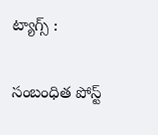ట్యాగ్స్ :

సంబంధిత పోస్ట్